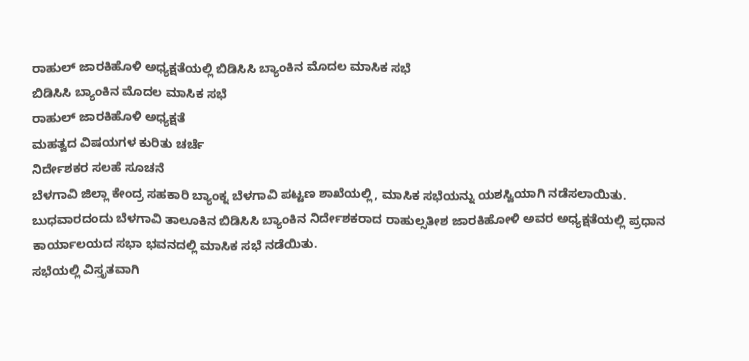ರಾಹುಲ್ ಜಾರಕಿಹೊಳಿ ಅಧ್ಯಕ್ಷತೆಯಲ್ಲಿ ಬಿಡಿಸಿಸಿ ಬ್ಯಾಂಕಿನ ಮೊದಲ ಮಾಸಿಕ ಸಭೆ
ಬಿಡಿಸಿಸಿ ಬ್ಯಾಂಕಿನ ಮೊದಲ ಮಾಸಿಕ ಸಭೆ
ರಾಹುಲ್ ಜಾರಕಿಹೊಳಿ ಅಧ್ಯಕ್ಷತೆ
ಮಹತ್ವದ ವಿಷಯಗಳ ಕುರಿತು ಚರ್ಚೆ
ನಿರ್ದೇಶಕರ ಸಲಹೆ ಸೂಚನೆ
ಬೆಳಗಾವಿ ಜಿಲ್ಲಾ ಕೇಂದ್ರ ಸಹಕಾರಿ ಬ್ಯಾಂಕ್ನ ಬೆಳಗಾವಿ ಪಟ್ಟಣ ಶಾಖೆಯಲ್ಲಿ, ಮಾಸಿಕ ಸಭೆಯನ್ನು ಯಶಸ್ವಿಯಾಗಿ ನಡೆಸಲಾಯಿತು.
ಬುಧವಾರದಂದು ಬೆಳಗಾವಿ ತಾಲೂಕಿನ ಬಿಡಿಸಿಸಿ ಬ್ಯಾಂಕಿನ ನಿರ್ದೇಶಕರಾದ ರಾಹುಲ್ಸತೀಶ ಜಾರಕಿಹೋಳಿ ಅವರ ಅಧ್ಯಕ್ಷತೆಯಲ್ಲಿ ಪ್ರಧಾನ ಕಾರ್ಯಾಲಯದ ಸಭಾ ಭವನದಲ್ಲಿ ಮಾಸಿಕ ಸಭೆ ನಡೆಯಿತು.
ಸಭೆಯಲ್ಲಿ ವಿಸ್ತೃತವಾಗಿ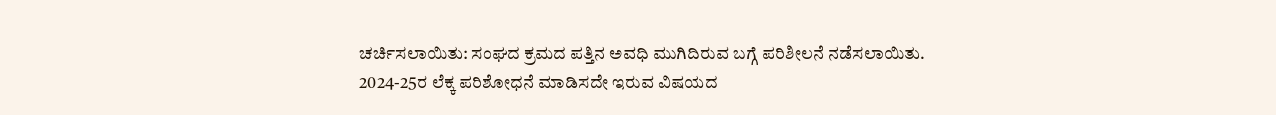ಚರ್ಚಿಸಲಾಯಿತು: ಸಂಘದ ಕ್ರಮದ ಪತ್ತಿನ ಅವಧಿ ಮುಗಿದಿರುವ ಬಗ್ಗೆ ಪರಿಶೀಲನೆ ನಡೆಸಲಾಯಿತು. 2024-25ರ ಲೆಕ್ಕ ಪರಿಶೋಧನೆ ಮಾಡಿಸದೇ ಇರುವ ವಿಷಯದ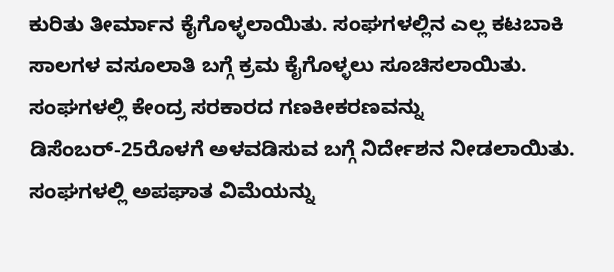ಕುರಿತು ತೀರ್ಮಾನ ಕೈಗೊಳ್ಳಲಾಯಿತು. ಸಂಘಗಳಲ್ಲಿನ ಎಲ್ಲ ಕಟಬಾಕಿ ಸಾಲಗಳ ವಸೂಲಾತಿ ಬಗ್ಗೆ ಕ್ರಮ ಕೈಗೊಳ್ಳಲು ಸೂಚಿಸಲಾಯಿತು. ಸಂಘಗಳಲ್ಲಿ ಕೇಂದ್ರ ಸರಕಾರದ ಗಣಕೀಕರಣವನ್ನು ಡಿಸೆಂಬರ್-25ರೊಳಗೆ ಅಳವಡಿಸುವ ಬಗ್ಗೆ ನಿರ್ದೇಶನ ನೀಡಲಾಯಿತು. ಸಂಘಗಳಲ್ಲಿ ಅಪಘಾತ ವಿಮೆಯನ್ನು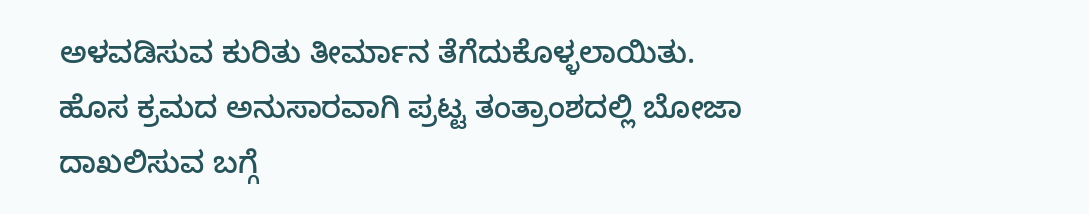ಅಳವಡಿಸುವ ಕುರಿತು ತೀರ್ಮಾನ ತೆಗೆದುಕೊಳ್ಳಲಾಯಿತು.
ಹೊಸ ಕ್ರಮದ ಅನುಸಾರವಾಗಿ ಪ್ರಟ್ಟ ತಂತ್ರಾಂಶದಲ್ಲಿ ಬೋಜಾ ದಾಖಲಿಸುವ ಬಗ್ಗೆ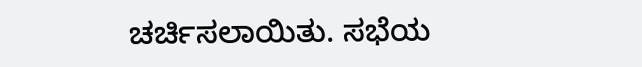ಚರ್ಚಿಸಲಾಯಿತು. ಸಭೆಯ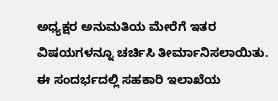ಅಧ್ಯಕ್ಷರ ಅನುಮತಿಯ ಮೇರೆಗೆ ಇತರ ವಿಷಯಗಳನ್ನೂ ಚರ್ಚಿಸಿ ತೀರ್ಮಾನಿಸಲಾಯಿತು.
ಈ ಸಂದರ್ಭದಲ್ಲಿ ಸಹಕಾರಿ ಇಲಾಖೆಯ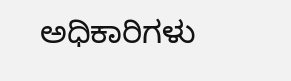ಅಧಿಕಾರಿಗಳು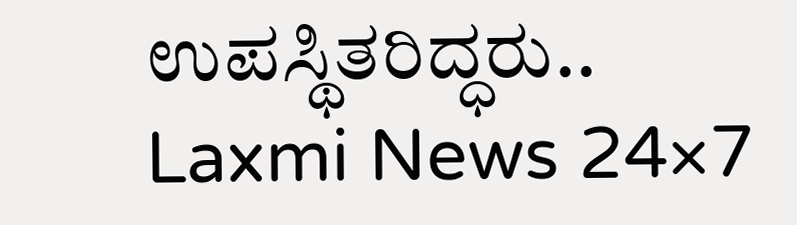ಉಪಸ್ಥಿತರಿದ್ಧರು..
Laxmi News 24×7